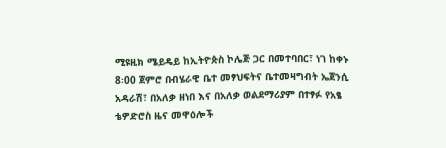ሚዩዚክ ሜይዴይ ከኢትዮጵስ ኮሌጅ ጋር በመተባበር፣ ነገ ከቀኑ 8፡00 ጀምሮ በብሄራዊ ቤተ መፃህፍትና ቤተመዛግብት ኤጀንሲ አዳራሽ፣ በአለቃ ዘነበ እና በአለቃ ወልደማሪያም በተፃፉ የአፄ ቴዎድሮስ ዜና መዋዕሎች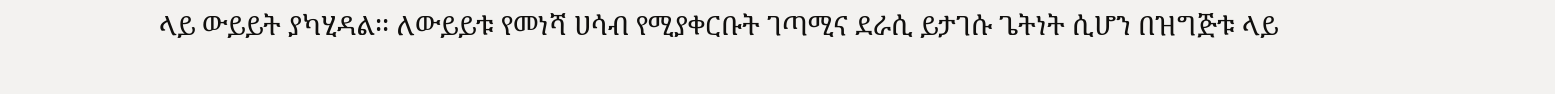ላይ ውይይት ያካሂዳል፡፡ ለውይይቱ የመነሻ ሀሳብ የሚያቀርቡት ገጣሚና ደራሲ ይታገሱ ጌትነት ሲሆን በዝግጅቱ ላይ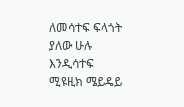ለመሳተፍ ፍላጎት ያለው ሁሉ እንዲሳተፍ ሚዩዚክ ሜይዴይ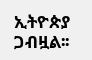ኢትዮጵያ ጋብዟል፡፡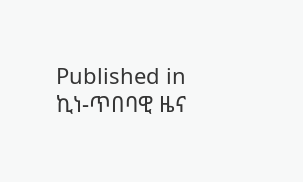Published in
ኪነ-ጥበባዊ ዜና